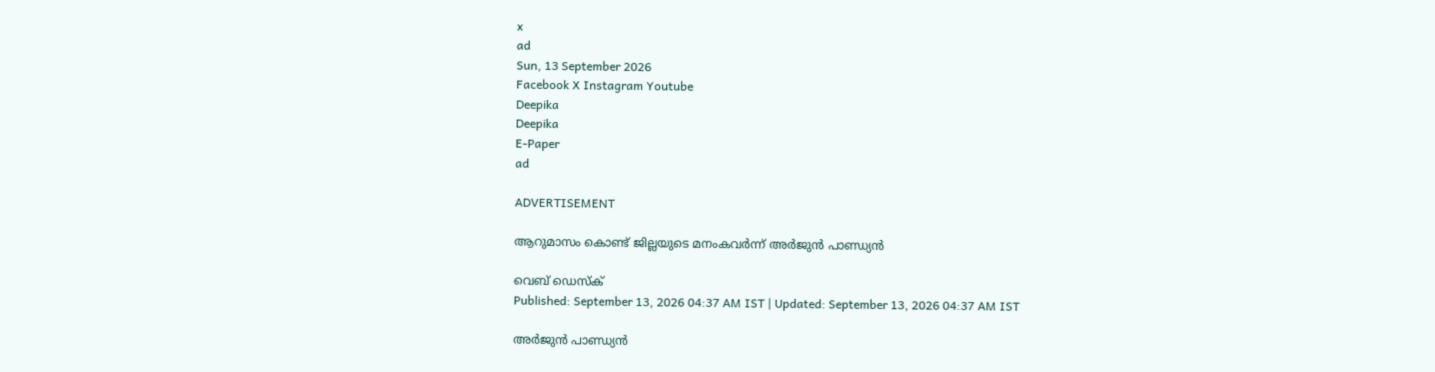x
ad
Sun, 13 September 2026
Facebook X Instagram Youtube
Deepika
Deepika
E-Paper
ad

ADVERTISEMENT

ആറുമാസം കൊണ്ട് ജില്ലയുടെ മനംകവർന്ന് അർജുൻ പാണ്ഡ്യൻ

വെബ് ഡെസ്ക്
Published: September 13, 2026 04:37 AM IST | Updated: September 13, 2026 04:37 AM IST

അർജുൻ പാണ്ഡ്യൻ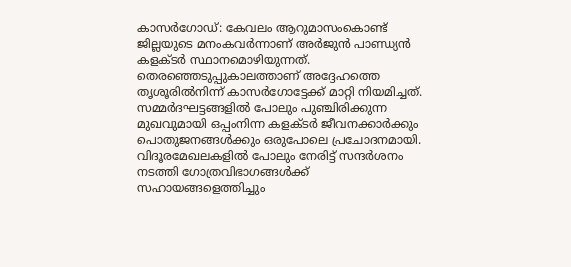കാസർഗോഡ്: കേവലം ആറുമാസംകൊണ്ട് ജില്ലയുടെ മനംകവർന്നാണ് അർജുൻ പാണ്ഡ്യൻ കളക്ടർ സ്ഥാനമൊഴിയുന്നത്. തെരഞ്ഞെടുപ്പുകാലത്താണ് അദ്ദേഹത്തെ തൃശൂരിൽനിന്ന് കാസർഗോട്ടേക്ക് മാറ്റി നിയമിച്ചത്. സമ്മർദഘട്ടങ്ങളിൽ പോലും പുഞ്ചിരിക്കുന്ന മുഖവുമായി ഒപ്പംനിന്ന കളക്ടർ ജീവനക്കാർക്കും പൊതുജനങ്ങൾക്കും ഒരുപോലെ പ്രചോദനമായി. വിദൂരമേഖലകളിൽ പോലും നേരിട്ട് സന്ദർശനം നടത്തി ഗോത്രവിഭാഗങ്ങൾക്ക് സഹായങ്ങളെത്തിച്ചും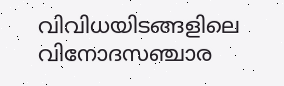വിവിധയിടങ്ങളിലെ വിനോദസഞ്ചാര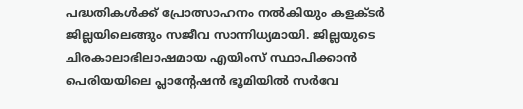പദ്ധതികൾക്ക് പ്രോത്സാഹനം നൽകിയും കളക്ടർ ജില്ലയിലെങ്ങും സജീവ സാന്നിധ്യമായി. ജില്ലയുടെ ചിരകാലാഭിലാഷമായ എയിംസ് സ്ഥാപിക്കാൻ പെരിയയിലെ പ്ലാന്‍റേഷൻ ഭൂമിയിൽ സർവേ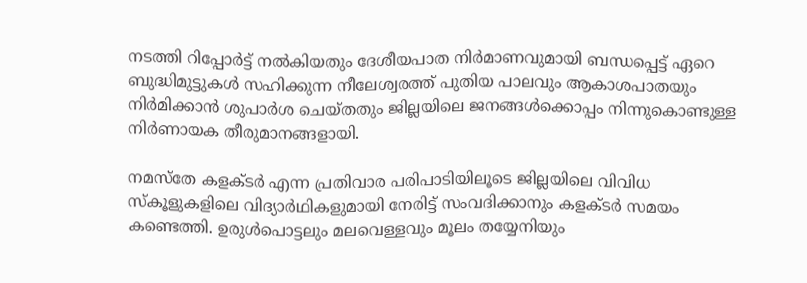നടത്തി റിപ്പോർട്ട് നൽകിയതും ദേശീയപാത നിർമാണവുമായി ബന്ധപ്പെട്ട് ഏറെ ബുദ്ധിമുട്ടുകൾ സഹിക്കുന്ന നീലേശ്വരത്ത് പുതിയ പാലവും ആകാശപാതയും നിർമിക്കാൻ ശുപാർശ ചെയ്തതും ജില്ലയിലെ ജനങ്ങൾക്കൊപ്പം നിന്നുകൊണ്ടുള്ള നിർണായക തീരുമാനങ്ങളായി.

നമസ്തേ കളക്ടർ എന്ന പ്രതിവാര പരിപാടിയിലൂടെ ജില്ലയിലെ വിവിധ സ്കൂളുകളിലെ വിദ്യാർഥികളുമായി നേരിട്ട് സംവദിക്കാനും കളക്ടർ സമയം കണ്ടെത്തി. ഉരുൾപൊട്ടലും മലവെള്ളവും മൂലം തയ്യേനിയും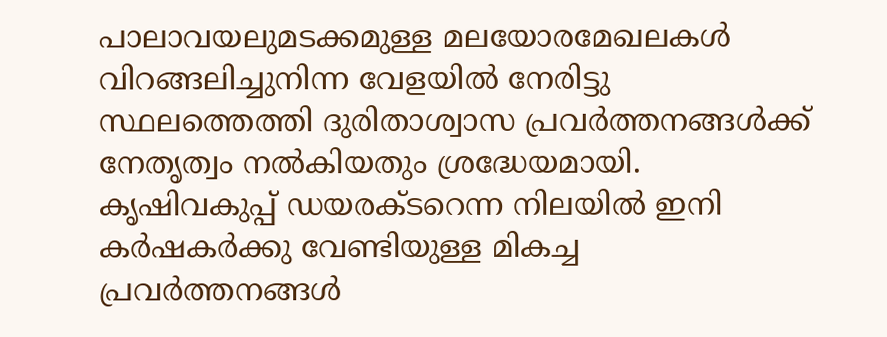പാലാവയലുമടക്കമുള്ള മലയോരമേഖലകൾ വിറങ്ങലിച്ചുനിന്ന വേളയിൽ നേരിട്ടു സ്ഥലത്തെത്തി ദുരിതാശ്വാസ പ്രവർത്തനങ്ങൾക്ക് നേതൃത്വം നൽകിയതും ശ്രദ്ധേയമായി. കൃഷിവകുപ്പ് ഡയരക്ടറെന്ന നിലയിൽ ഇനി കർഷകർക്കു വേണ്ടിയുള്ള മികച്ച പ്രവർത്തനങ്ങൾ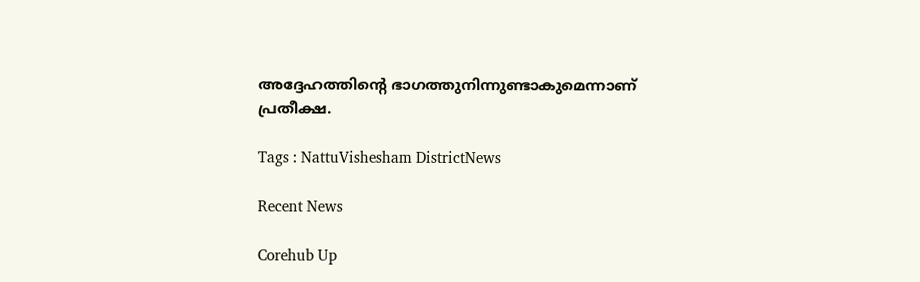അദ്ദേഹത്തിന്‍റെ ഭാഗത്തുനിന്നുണ്ടാകുമെന്നാണ് പ്രതീക്ഷ.

Tags : NattuVishesham DistrictNews

Recent News

Corehub Up